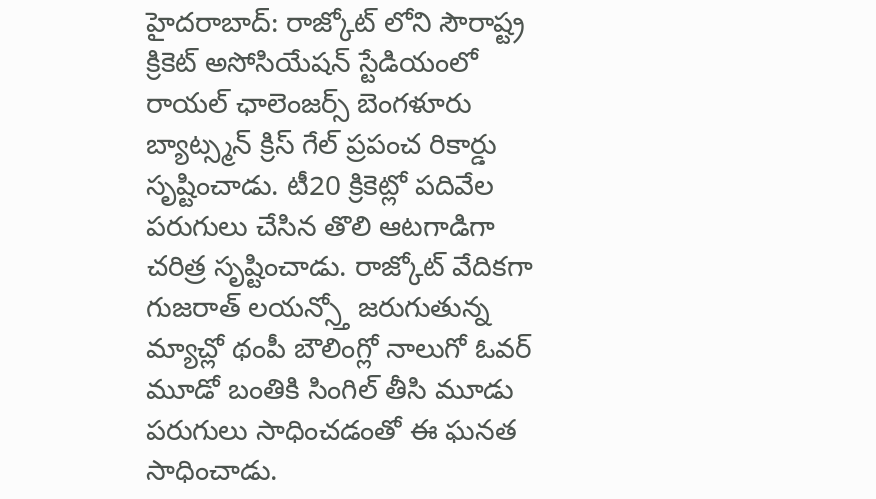హైదరాబాద్: రాజ్కోట్ లోని సౌరాష్ట్ర క్రికెట్ అసోసియేషన్ స్టేడియంలో రాయల్ ఛాలెంజర్స్ బెంగళూరు బ్యాట్స్మన్ క్రిస్ గేల్ ప్రపంచ రికార్డు సృష్టించాడు. టీ20 క్రికెట్లో పదివేల పరుగులు చేసిన తొలి ఆటగాడిగా చరిత్ర సృష్టించాడు. రాజ్కోట్ వేదికగా గుజరాత్ లయన్స్తో జరుగుతున్న మ్యాచ్లో థంపీ బౌలింగ్లో నాలుగో ఓవర్ మూడో బంతికి సింగిల్ తీసి మూడు పరుగులు సాధించడంతో ఈ ఘనత సాధించాడు.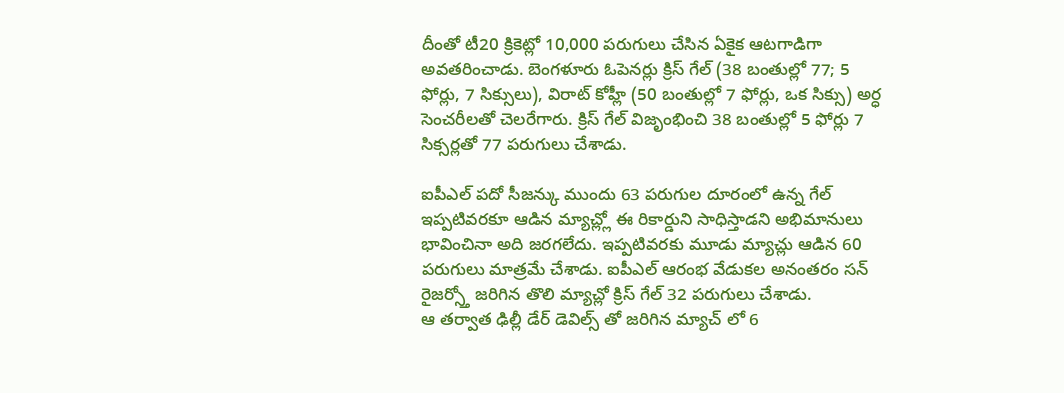దీంతో టీ20 క్రికెట్లో 10,000 పరుగులు చేసిన ఏకైక ఆటగాడిగా అవతరించాడు. బెంగళూరు ఓపెనర్లు క్రిస్ గేల్ (38 బంతుల్లో 77; 5 ఫోర్లు, 7 సిక్సులు), విరాట్ కోహ్లీ (50 బంతుల్లో 7 ఫోర్లు, ఒక సిక్సు) అర్ధ సెంచరీలతో చెలరేగారు. క్రిస్ గేల్ విజృంభించి 38 బంతుల్లో 5 ఫోర్లు 7 సిక్సర్లతో 77 పరుగులు చేశాడు.

ఐపీఎల్ పదో సీజన్కు ముందు 63 పరుగుల దూరంలో ఉన్న గేల్ ఇప్పటివరకూ ఆడిన మ్యాచ్ల్లో ఈ రికార్డుని సాధిస్తాడని అభిమానులు భావించినా అది జరగలేదు. ఇప్పటివరకు మూడు మ్యాచ్లు ఆడిన 60 పరుగులు మాత్రమే చేశాడు. ఐపీఎల్ ఆరంభ వేడుకల అనంతరం సన్ రైజర్స్తో జరిగిన తొలి మ్యాచ్లో క్రిస్ గేల్ 32 పరుగులు చేశాడు.
ఆ తర్వాత ఢిల్లీ డేర్ డెవిల్స్ తో జరిగిన మ్యాచ్ లో 6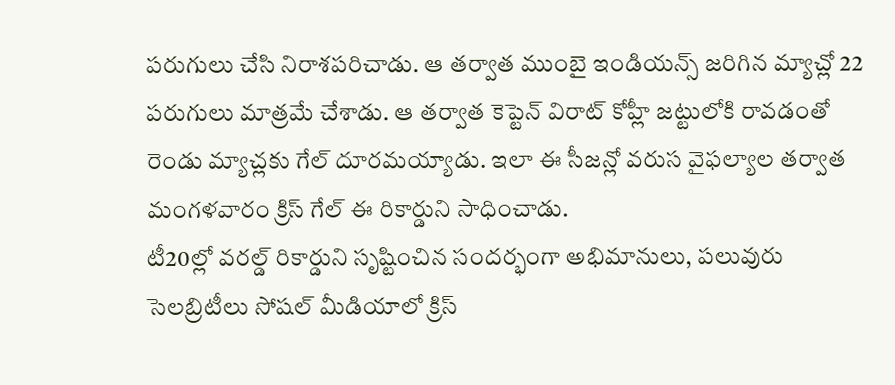పరుగులు చేసి నిరాశపరిచాడు. ఆ తర్వాత ముంబై ఇండియన్స్ జరిగిన మ్యాచ్లో 22 పరుగులు మాత్రమే చేశాడు. ఆ తర్వాత కెప్టెన్ విరాట్ కోహ్లీ జట్టులోకి రావడంతో రెండు మ్యాచ్లకు గేల్ దూరమయ్యాడు. ఇలా ఈ సీజన్లో వరుస వైఫల్యాల తర్వాత మంగళవారం క్రిస్ గేల్ ఈ రికార్డుని సాధించాడు.
టీ20ల్లో వరల్డ్ రికార్డుని సృష్టించిన సందర్భంగా అభిమానులు, పలువురు సెలబ్రిటీలు సోషల్ మీడియాలో క్రిస్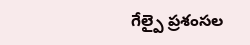గేల్పై ప్రశంసల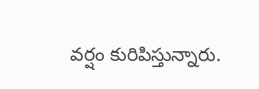వర్షం కురిపిస్తున్నారు.